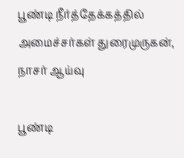பூண்டி நீர்த்தேக்கத்தில் அமைச்சர்கள் துரைமுருகன், நாசர் ஆய்வு

பூண்டி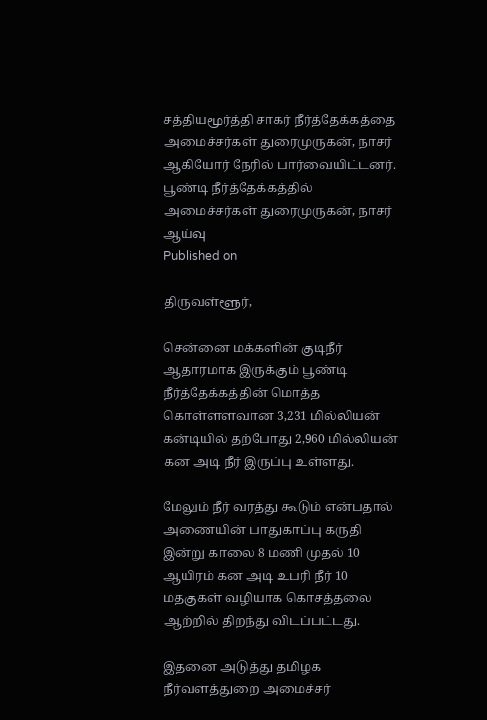சத்தியமூர்த்தி சாகர் நீர்த்தேக்கத்தை அமைச்சர்கள் துரைமுருகன், நாசர் ஆகியோர் நேரில் பார்வையிட்டனர்.
பூண்டி நீர்த்தேக்கத்தில் அமைச்சர்கள் துரைமுருகன், நாசர் ஆய்வு
Published on

திருவள்ளூர்,

சென்னை மக்களின் குடிநீர் ஆதாரமாக இருக்கும் பூண்டி நீர்த்தேக்கத்தின் மொத்த கொள்ளளவான 3,231 மில்லியன் கன்டியில் தற்போது 2,960 மில்லியன் கன அடி நீர் இருப்பு உள்ளது.

மேலும் நீர் வரத்து கூடும் என்பதால் அணையின் பாதுகாப்பு கருதி இன்று காலை 8 மணி முதல் 10 ஆயிரம் கன அடி உபரி நீர் 10 மதகுகள் வழியாக கொசத்தலை ஆற்றில் திறந்து விடப்பட்டது.

இதனை அடுத்து தமிழக நீர்வளத்துறை அமைச்சர்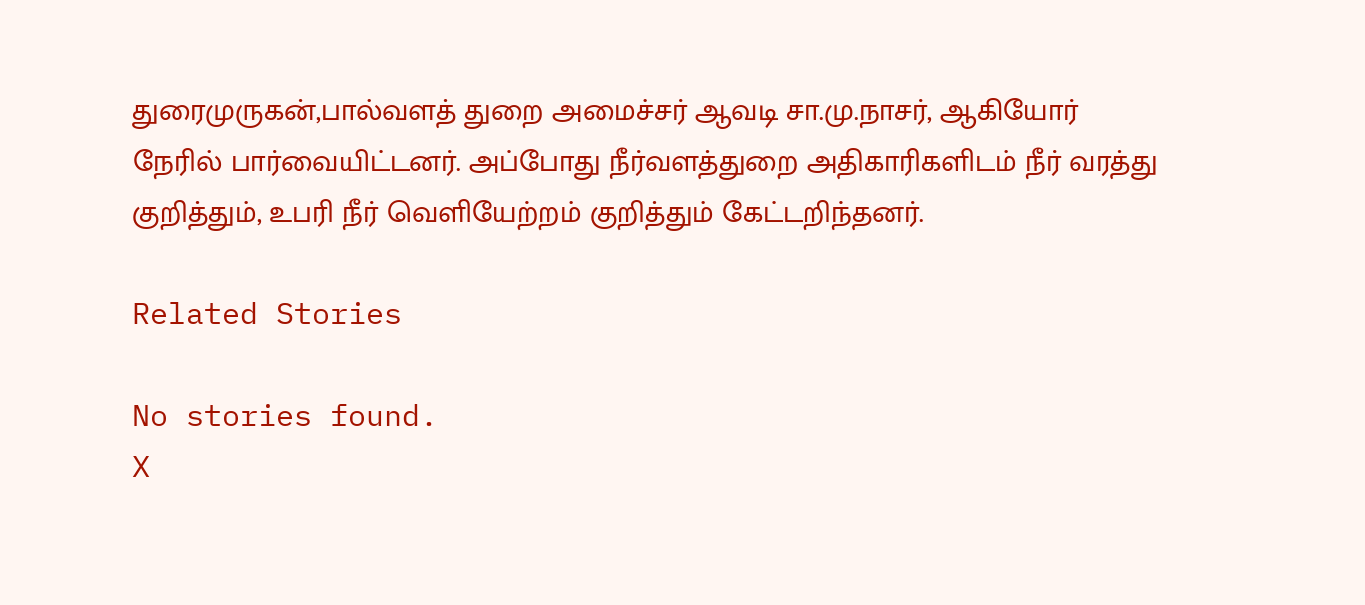துரைமுருகன்,பால்வளத் துறை அமைச்சர் ஆவடி சா.மு.நாசர், ஆகியோர் நேரில் பார்வையிட்டனர். அப்போது நீர்வளத்துறை அதிகாரிகளிடம் நீர் வரத்து குறித்தும், உபரி நீர் வெளியேற்றம் குறித்தும் கேட்டறிந்தனர்.

Related Stories

No stories found.
X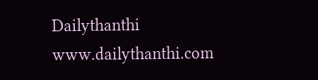Dailythanthi
www.dailythanthi.com